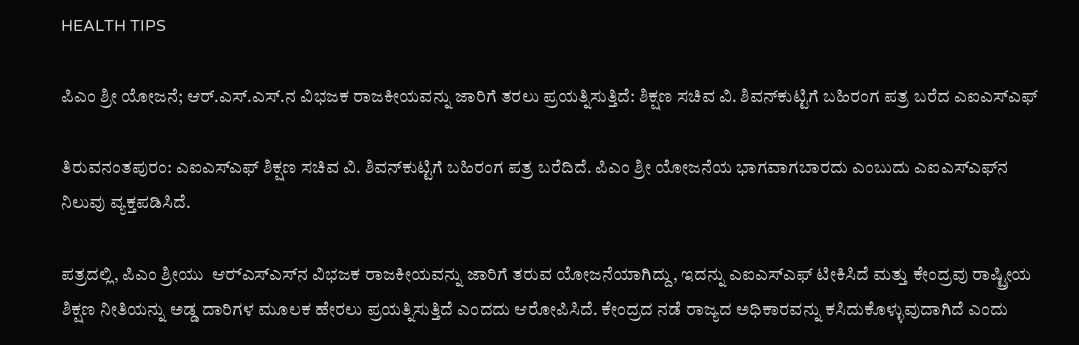HEALTH TIPS

ಪಿಎಂ ಶ್ರೀ ಯೋಜನೆ; ಆರ್.ಎಸ್.ಎಸ್.ನ ವಿಭಜಕ ರಾಜಕೀಯವನ್ನು ಜಾರಿಗೆ ತರಲು ಪ್ರಯತ್ನಿಸುತ್ತಿದೆ: ಶಿಕ್ಷಣ ಸಚಿವ ವಿ. ಶಿವನ್‍ಕುಟ್ಟಿಗೆ ಬಹಿರಂಗ ಪತ್ರ ಬರೆದ ಎಐಎಸ್‍ಎಫ್

ತಿರುವನಂತಪುರಂ: ಎಐಎಸ್‍ಎಫ್ ಶಿಕ್ಷಣ ಸಚಿವ ವಿ. ಶಿವನ್‍ಕುಟ್ಟಿಗೆ ಬಹಿರಂಗ ಪತ್ರ ಬರೆದಿದೆ. ಪಿಎಂ ಶ್ರೀ ಯೋಜನೆಯ ಭಾಗವಾಗಬಾರದು ಎಂಬುದು ಎಐಎಸ್‍ಎಫ್‍ನ ನಿಲುವು ವ್ಯಕ್ತಪಡಿಸಿದೆ.

ಪತ್ರದಲ್ಲಿ, ಪಿಎಂ ಶ್ರೀಯು  ಆರ್‍ಎಸ್‍ಎಸ್‍ನ ವಿಭಜಕ ರಾಜಕೀಯವನ್ನು ಜಾರಿಗೆ ತರುವ ಯೋಜನೆಯಾಗಿದ್ದು, ಇದನ್ನು ಎಐಎಸ್‍ಎಫ್ ಟೀಕಿಸಿದೆ ಮತ್ತು ಕೇಂದ್ರವು ರಾಷ್ಟ್ರೀಯ ಶಿಕ್ಷಣ ನೀತಿಯನ್ನು ಅಡ್ಡ ದಾರಿಗಳ ಮೂಲಕ ಹೇರಲು ಪ್ರಯತ್ನಿಸುತ್ತಿದೆ ಎಂದದು ಆರೋಪಿಸಿದೆ. ಕೇಂದ್ರದ ನಡೆ ರಾಜ್ಯದ ಅಧಿಕಾರವನ್ನು ಕಸಿದುಕೊಳ್ಳುವುದಾಗಿದೆ ಎಂದು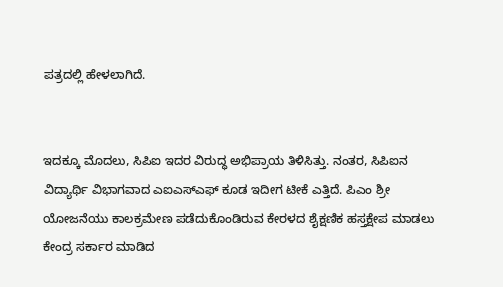ಪತ್ರದಲ್ಲಿ ಹೇಳಲಾಗಿದೆ.


ಇದಕ್ಕೂ ಮೊದಲು, ಸಿಪಿಐ ಇದರ ವಿರುದ್ಧ ಅಭಿಪ್ರಾಯ ತಿಳಿಸಿತ್ತು. ನಂತರ, ಸಿಪಿಐನ ವಿದ್ಯಾರ್ಥಿ ವಿಭಾಗವಾದ ಎಐಎಸ್‍ಎಫ್ ಕೂಡ ಇದೀಗ ಟೀಕೆ ಎತ್ತಿದೆ. ಪಿಎಂ ಶ್ರೀ ಯೋಜನೆಯು ಕಾಲಕ್ರಮೇಣ ಪಡೆದುಕೊಂಡಿರುವ ಕೇರಳದ ಶೈಕ್ಷಣಿಕ ಹಸ್ತಕ್ಷೇಪ ಮಾಡಲು ಕೇಂದ್ರ ಸರ್ಕಾರ ಮಾಡಿದ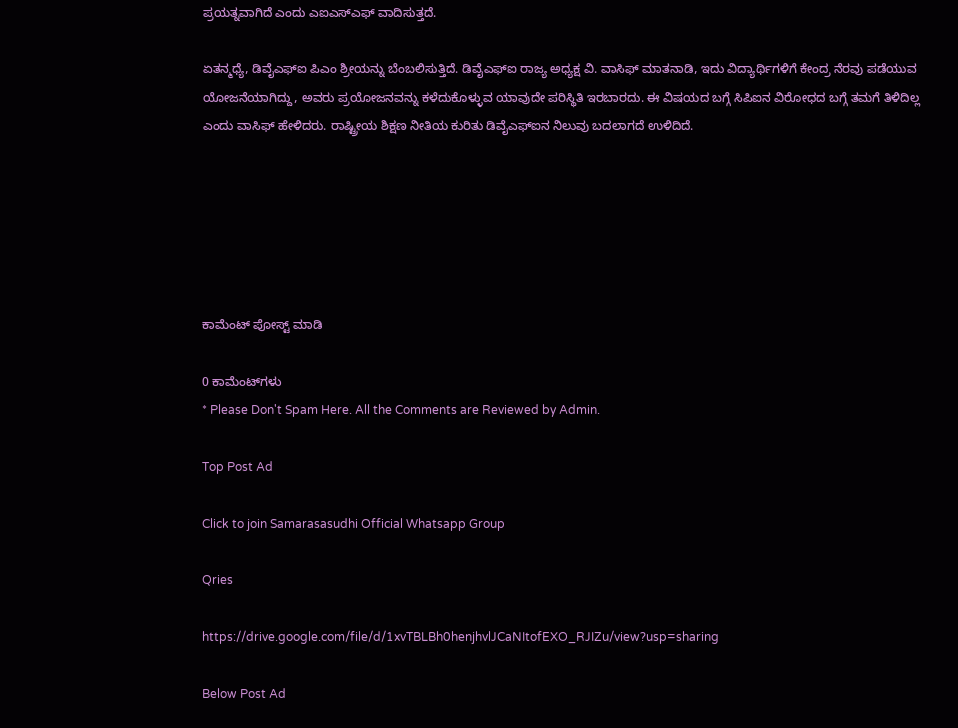ಪ್ರಯತ್ನವಾಗಿದೆ ಎಂದು ಎಐಎಸ್‍ಎಫ್ ವಾದಿಸುತ್ತದೆ.

ಏತನ್ಮಧ್ಯೆ, ಡಿವೈಎಫ್‍ಐ ಪಿಎಂ ಶ್ರೀಯನ್ನು ಬೆಂಬಲಿಸುತ್ತಿದೆ. ಡಿವೈಎಫ್‍ಐ ರಾಜ್ಯ ಅಧ್ಯಕ್ಷ ವಿ. ವಾಸಿಫ್ ಮಾತನಾಡಿ, ಇದು ವಿದ್ಯಾರ್ಥಿಗಳಿಗೆ ಕೇಂದ್ರ ನೆರವು ಪಡೆಯುವ ಯೋಜನೆಯಾಗಿದ್ದು, ಅವರು ಪ್ರಯೋಜನವನ್ನು ಕಳೆದುಕೊಳ್ಳುವ ಯಾವುದೇ ಪರಿಸ್ಥಿತಿ ಇರಬಾರದು. ಈ ವಿಷಯದ ಬಗ್ಗೆ ಸಿಪಿಐನ ವಿರೋಧದ ಬಗ್ಗೆ ತಮಗೆ ತಿಳಿದಿಲ್ಲ ಎಂದು ವಾಸಿಫ್ ಹೇಳಿದರು. ರಾಷ್ಟ್ರೀಯ ಶಿಕ್ಷಣ ನೀತಿಯ ಕುರಿತು ಡಿವೈಎಫ್‍ಐನ ನಿಲುವು ಬದಲಾಗದೆ ಉಳಿದಿದೆ.






ಕಾಮೆಂಟ್‌‌ ಪೋಸ್ಟ್‌ ಮಾಡಿ

0 ಕಾಮೆಂಟ್‌ಗಳು
* Please Don't Spam Here. All the Comments are Reviewed by Admin.

Top Post Ad

Click to join Samarasasudhi Official Whatsapp Group

Qries

https://drive.google.com/file/d/1xvTBLBh0henjhvlJCaNItofEXO_RJIZu/view?usp=sharing

Below Post Ad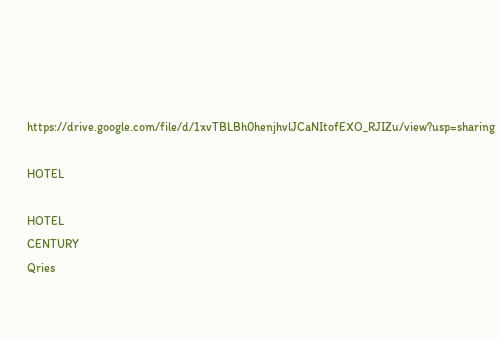https://drive.google.com/file/d/1xvTBLBh0henjhvlJCaNItofEXO_RJIZu/view?usp=sharing

HOTEL

HOTEL
CENTURY
Qries